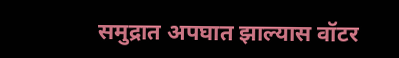समुद्रात अपघात झाल्यास वॉटर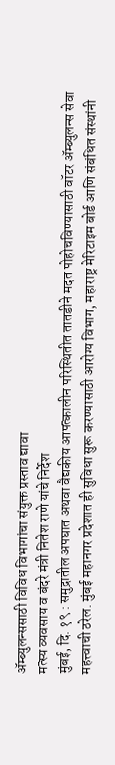ॲम्ब्युलन्ससाठी विविध विभागांचा संयुक्त प्रस्ताव द्यावा
मत्स्य व्यवसाय व बंदरे मंत्री नितेश राणे यांचे निर्देश
मुंबई, दि. १९ : समुद्रातील अपघात अथवा वैद्यकीय आपत्कालीन परिस्थितीत तातडीने मदत पोहोचविण्यासाठी वॉटर ॲम्ब्युलन्स सेवा महत्त्वाची ठरेल. मुंबई महानगर प्रदेशात ही सुविधा सुरू करण्यासाठी आरोग्य विभाग, महाराष्ट्र मेरिटाइम बोर्ड आणि संबंधित संस्थांनी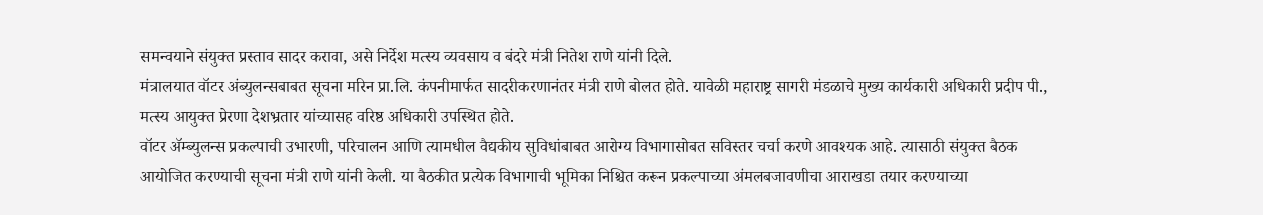समन्वयाने संयुक्त प्रस्ताव सादर करावा, असे निर्देश मत्स्य व्यवसाय व बंदरे मंत्री नितेश राणे यांनी दिले.
मंत्रालयात वॉटर अंब्युलन्सबाबत सूचना मरिन प्रा.लि. कंपनीमार्फत सादरीकरणानंतर मंत्री राणे बोलत होते. यावेळी महाराष्ट्र सागरी मंडळाचे मुख्य कार्यकारी अधिकारी प्रदीप पी., मत्स्य आयुक्त प्रेरणा देशभ्रतार यांच्यासह वरिष्ठ अधिकारी उपस्थित होते.
वॉटर ॲम्ब्युलन्स प्रकल्पाची उभारणी, परिचालन आणि त्यामधील वैद्यकीय सुविधांबाबत आरोग्य विभागासोबत सविस्तर चर्चा करणे आवश्यक आहे. त्यासाठी संयुक्त बैठक आयोजित करण्याची सूचना मंत्री राणे यांनी केली. या बैठकीत प्रत्येक विभागाची भूमिका निश्चित करून प्रकल्पाच्या अंमलबजावणीचा आराखडा तयार करण्याच्या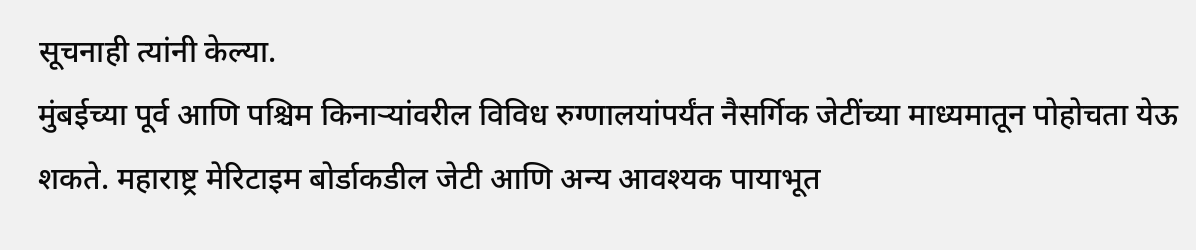सूचनाही त्यांनी केल्या.
मुंबईच्या पूर्व आणि पश्चिम किनाऱ्यांवरील विविध रुग्णालयांपर्यंत नैसर्गिक जेटींच्या माध्यमातून पोहोचता येऊ शकते. महाराष्ट्र मेरिटाइम बोर्डाकडील जेटी आणि अन्य आवश्यक पायाभूत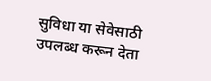सुविधा या सेवेसाठी उपलब्ध करून देता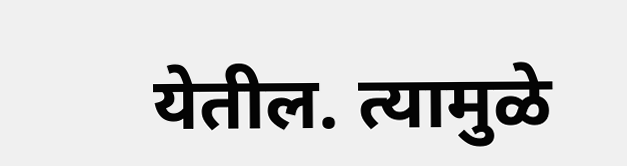येतील. त्यामुळे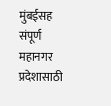मुंबईसह संपूर्ण महानगर प्रदेशासाठी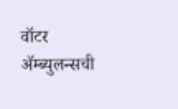वॉटर ॲम्ब्युलन्सची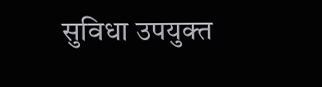सुविधा उपयुक्त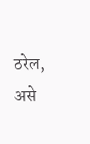ठरेल, असे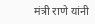मंत्री राणे यांनी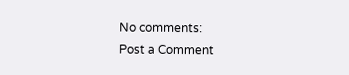No comments:
Post a Comment